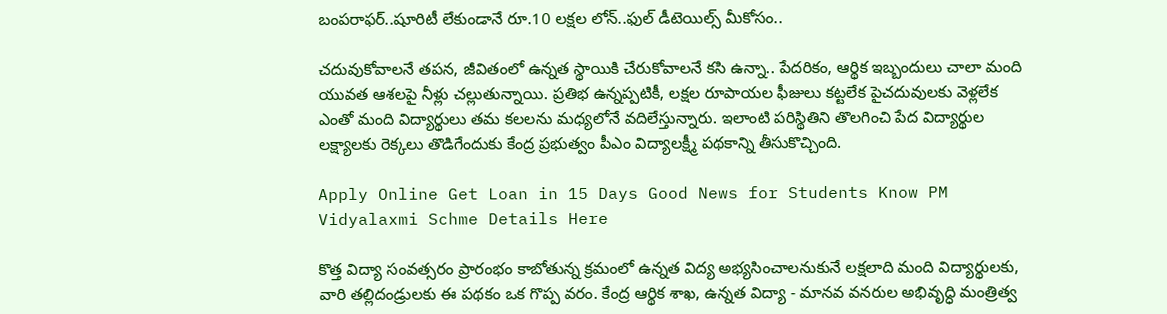బంపరాఫర్..షూరిటీ లేకుండానే రూ.10 లక్షల లోన్..ఫుల్ డీటెయిల్స్ మీకోసం..

చదువుకోవాలనే తపన, జీవితంలో ఉన్నత స్థాయికి చేరుకోవాలనే కసి ఉన్నా.. పేదరికం, ఆర్థిక ఇబ్బందులు చాలా మంది యువత ఆశలపై నీళ్లు చల్లుతున్నాయి. ప్రతిభ ఉన్నప్పటికీ, లక్షల రూపాయల ఫీజులు కట్టలేక పైచదువులకు వెళ్లలేక ఎంతో మంది విద్యార్థులు తమ కలలను మధ్యలోనే వదిలేస్తున్నారు. ఇలాంటి పరిస్థితిని తొలగించి పేద విద్యార్థుల లక్ష్యాలకు రెక్కలు తొడిగేందుకు కేంద్ర ప్రభుత్వం పీఎం విద్యాలక్ష్మీ పథకాన్ని తీసుకొచ్చింది.

Apply Online Get Loan in 15 Days Good News for Students Know PM Vidyalaxmi Schme Details Here

కొత్త విద్యా సంవత్సరం ప్రారంభం కాబోతున్న క్రమంలో ఉన్నత విద్య అభ్యసించాలనుకునే లక్షలాది మంది విద్యార్థులకు, వారి తల్లిదండ్రులకు ఈ పథకం ఒక గొప్ప వరం. కేంద్ర ఆర్థిక శాఖ, ఉన్నత విద్యా - మానవ వనరుల అభివృద్ధి మంత్రిత్వ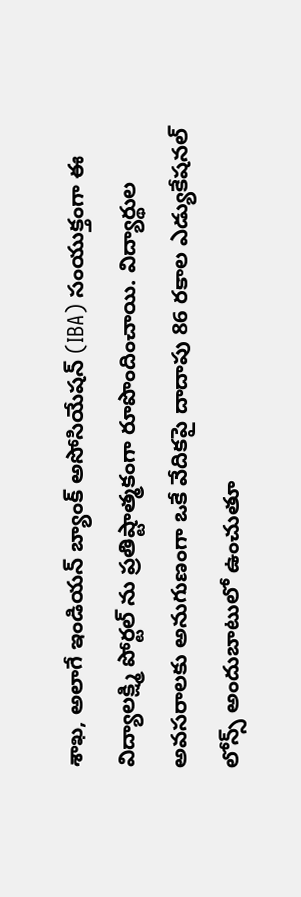శాఖ, అలాగే ఇండియన్‌ బ్యాంక్‌ అసోసియేషన్‌ (IBA) సంయుక్తంగా ఈ విద్యాలక్ష్మి పోర్టల్‌ ను ప్రతిష్టాత్మకంగా రూపొందించాయి. విద్యార్థుల అవసరాలకు అనుగుణంగా ఒకే వేదికపై దాదాపు 86 రకాల ఎడ్యుకేషనల్ లోన్స్ అందుబాటులో ఉంచుతూ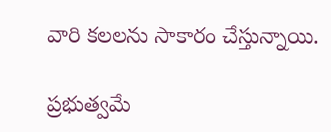వారి కలలను సాకారం చేస్తున్నాయి.

ప్రభుత్వమే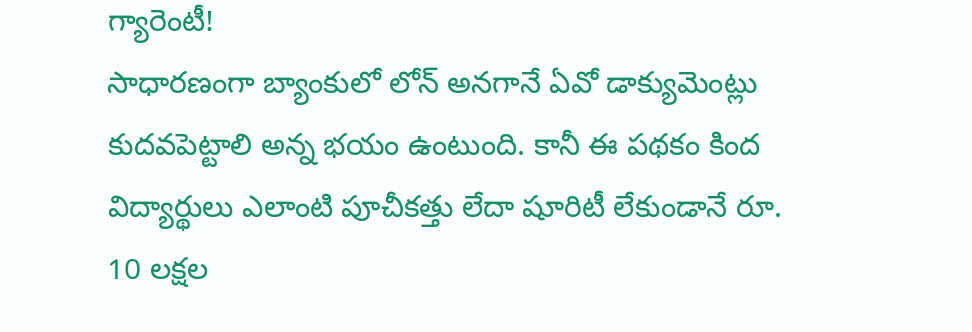గ్యారెంటీ!
సాధారణంగా బ్యాంకులో లోన్ అనగానే ఏవో డాక్యుమెంట్లు కుదవపెట్టాలి అన్న భయం ఉంటుంది. కానీ ఈ పథకం కింద విద్యార్థులు ఎలాంటి పూచీకత్తు లేదా షూరిటీ లేకుండానే రూ. 10 లక్షల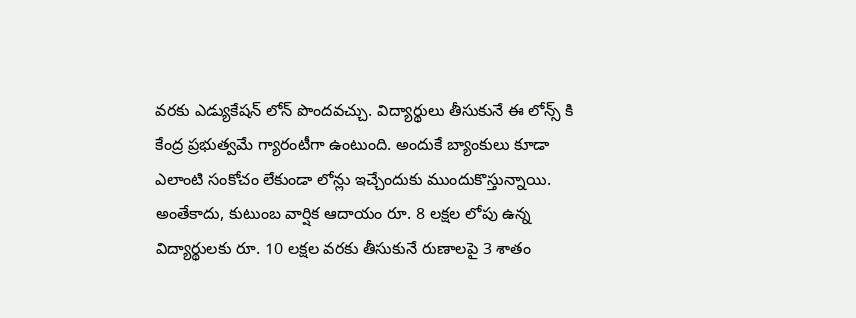వరకు ఎడ్యుకేషన్ లోన్ పొందవచ్చు. విద్యార్థులు తీసుకునే ఈ లోన్స్ కి కేంద్ర ప్రభుత్వమే గ్యారంటీగా ఉంటుంది. అందుకే బ్యాంకులు కూడా ఎలాంటి సంకోచం లేకుండా లోన్లు ఇచ్చేందుకు ముందుకొస్తున్నాయి. అంతేకాదు, కుటుంబ వార్షిక ఆదాయం రూ. 8 లక్షల లోపు ఉన్న విద్యార్థులకు రూ. 10 లక్షల వరకు తీసుకునే రుణాలపై 3 శాతం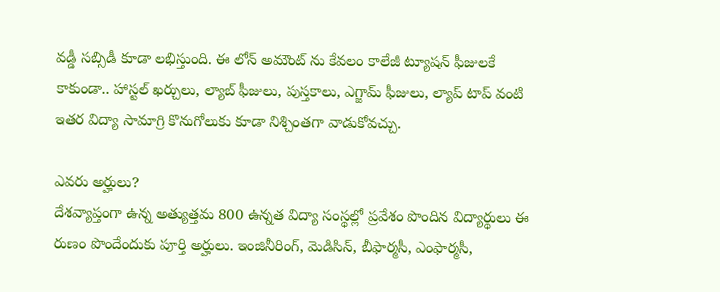వడ్డీ సబ్సిడీ కూడా లభిస్తుంది. ఈ లోన్ అమౌంట్‌ ను కేవలం కాలేజీ ట్యూషన్ ఫీజులకే కాకుండా.. హాస్టల్ ఖర్చులు, ల్యాబ్ ఫీజులు, పుస్తకాలు, ఎగ్జామ్ ఫీజులు, ల్యాప్‌ టాప్ వంటి ఇతర విద్యా సామాగ్రి కొనుగోలుకు కూడా నిశ్చింతగా వాడుకోవచ్చు.

ఎవరు అర్హులు?
దేశవ్యాప్తంగా ఉన్న అత్యుత్తమ 800 ఉన్నత విద్యా సంస్థల్లో ప్రవేశం పొందిన విద్యార్థులు ఈ రుణం పొందేందుకు పూర్తి అర్హులు. ఇంజినీరింగ్, మెడిసిన్, బీఫార్మసీ, ఎంఫార్మసీ,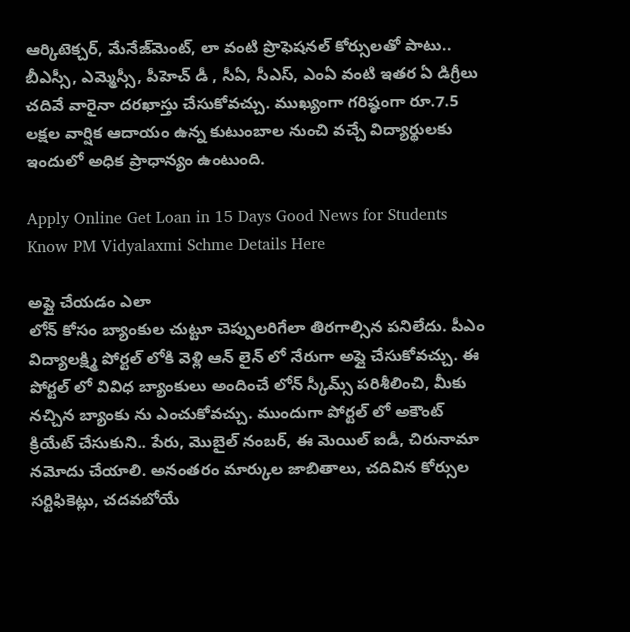ఆర్కిటెక్చర్, మేనేజ్‌మెంట్, లా వంటి ప్రొఫెషనల్ కోర్సులతో పాటు.. బీఎస్సీ, ఎమ్మెస్సీ, పీహెచ్ డీ , సీఏ, సీఎస్, ఎంఏ వంటి ఇతర ఏ డిగ్రీలు చదివే వారైనా దరఖాస్తు చేసుకోవచ్చు. ముఖ్యంగా గరిష్ఠంగా రూ.7.5 లక్షల వార్షిక ఆదాయం ఉన్న కుటుంబాల నుంచి వచ్చే విద్యార్థులకు ఇందులో అధిక ప్రాధాన్యం ఉంటుంది.

Apply Online Get Loan in 15 Days Good News for Students Know PM Vidyalaxmi Schme Details Here

అప్లై చేయడం ఎలా
లోన్ కోసం బ్యాంకుల చుట్టూ చెప్పులరిగేలా తిరగాల్సిన పనిలేదు. పీఎం విద్యాలక్ష్మి పోర్టల్‌ లోకి వెళ్లి ఆన్‌ లైన్‌ లో నేరుగా అప్లై చేసుకోవచ్చు. ఈ పోర్టల్‌ లో వివిధ బ్యాంకులు అందించే లోన్ స్కీమ్స్ పరిశీలించి, మీకు నచ్చిన బ్యాంకు ను ఎంచుకోవచ్చు. ముందుగా పోర్టల్‌ లో అకౌంట్ క్రియేట్ చేసుకుని.. పేరు, మొబైల్ నంబర్, ఈ మెయిల్ ఐడీ, చిరునామా నమోదు చేయాలి. అనంతరం మార్కుల జాబితాలు, చదివిన కోర్సుల సర్టిఫికెట్లు, చదవబోయే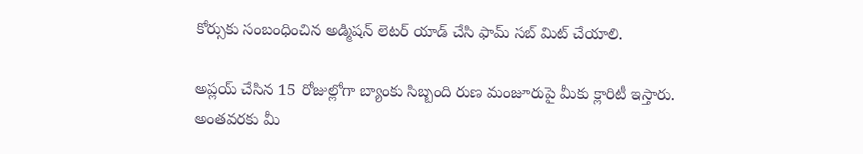కోర్సుకు సంబంధించిన అడ్మిషన్ లెటర్ యాడ్ చేసి ఫామ్ సబ్‌ మిట్ చేయాలి.

అప్లయ్ చేసిన 15 రోజుల్లోగా బ్యాంకు సిబ్బంది రుణ మంజూరుపై మీకు క్లారిటీ ఇస్తారు. అంతవరకు మీ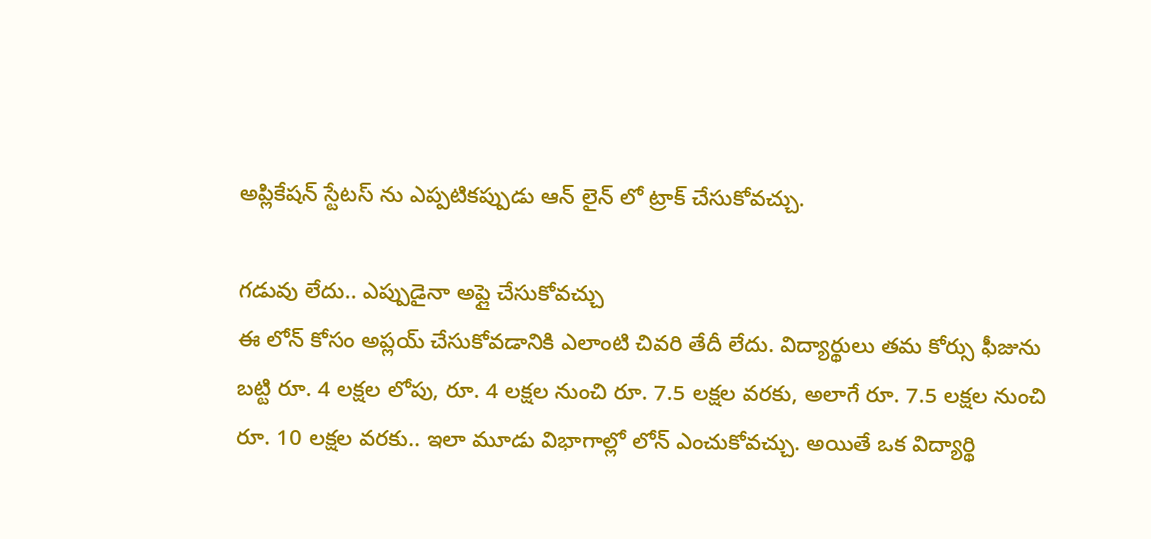అప్లికేషన్ స్టేటస్‌ ను ఎప్పటికప్పుడు ఆన్‌ లైన్‌ లో ట్రాక్ చేసుకోవచ్చు.

గడువు లేదు.. ఎప్పుడైనా అప్లై చేసుకోవచ్చు
ఈ లోన్ కోసం అప్లయ్ చేసుకోవడానికి ఎలాంటి చివరి తేదీ లేదు. విద్యార్థులు తమ కోర్సు ఫీజును బట్టి రూ. 4 లక్షల లోపు, రూ. 4 లక్షల నుంచి రూ. 7.5 లక్షల వరకు, అలాగే రూ. 7.5 లక్షల నుంచి రూ. 10 లక్షల వరకు.. ఇలా మూడు విభాగాల్లో లోన్ ఎంచుకోవచ్చు. అయితే ఒక విద్యార్థి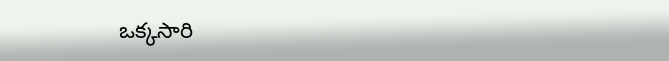ఒక్కసారి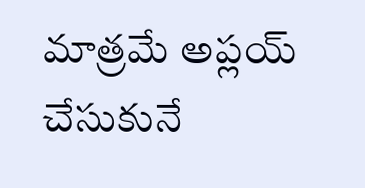మాత్రమే అప్లయ్ చేసుకునే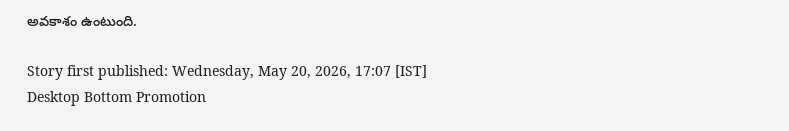అవకాశం ఉంటుంది.

Story first published: Wednesday, May 20, 2026, 17:07 [IST]
Desktop Bottom Promotion